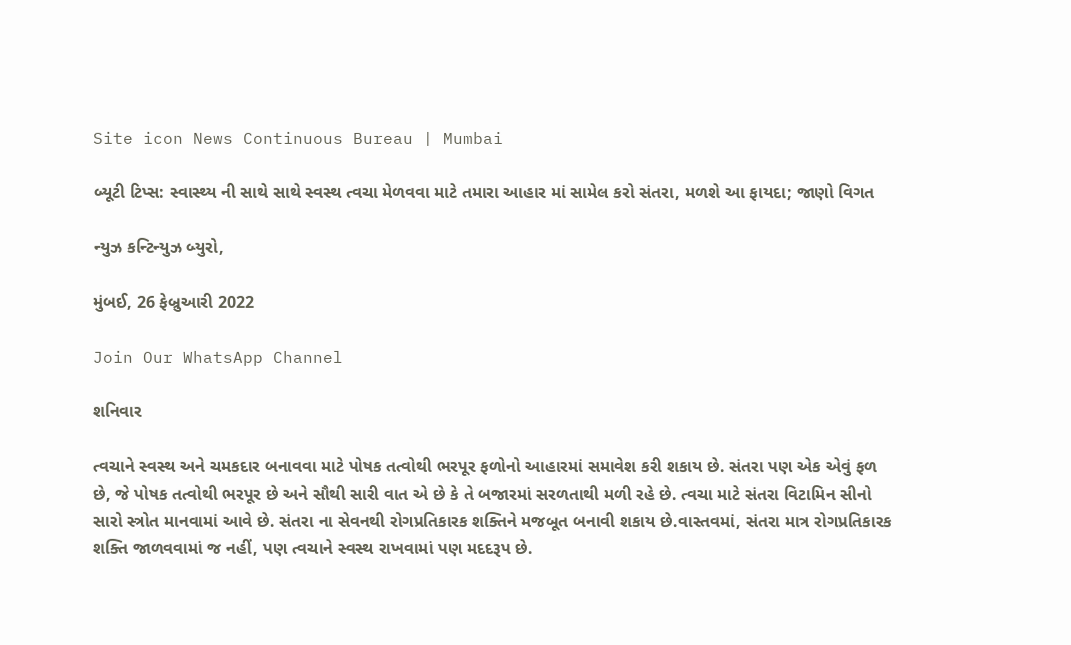Site icon News Continuous Bureau | Mumbai

બ્યૂટી ટિપ્સ: સ્વાસ્થ્ય ની સાથે સાથે સ્વસ્થ ત્વચા મેળવવા માટે તમારા આહાર માં સામેલ કરો સંતરા, મળશે આ ફાયદા; જાણો વિગત

ન્યુઝ કન્ટિન્યુઝ બ્યુરો,

મુંબઈ, 26 ફેબ્રુઆરી 2022

Join Our WhatsApp Channel

શનિવાર

ત્વચાને સ્વસ્થ અને ચમકદાર બનાવવા માટે પોષક તત્વોથી ભરપૂર ફળોનો આહારમાં સમાવેશ કરી શકાય છે. સંતરા પણ એક એવું ફળ છે, જે પોષક તત્વોથી ભરપૂર છે અને સૌથી સારી વાત એ છે કે તે બજારમાં સરળતાથી મળી રહે છે. ત્વચા માટે સંતરા વિટામિન સીનો સારો સ્ત્રોત માનવામાં આવે છે. સંતરા ના સેવનથી રોગપ્રતિકારક શક્તિને મજબૂત બનાવી શકાય છે.વાસ્તવમાં, સંતરા માત્ર રોગપ્રતિકારક શક્તિ જાળવવામાં જ નહીં, પણ ત્વચાને સ્વસ્થ રાખવામાં પણ મદદરૂપ છે.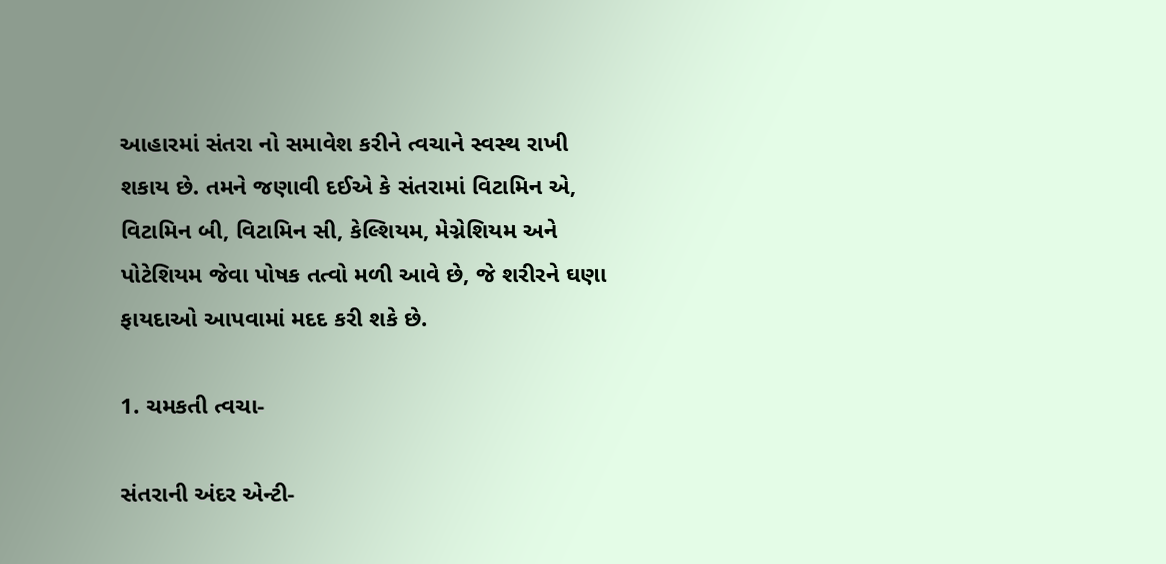આહારમાં સંતરા નો સમાવેશ કરીને ત્વચાને સ્વસ્થ રાખી શકાય છે. તમને જણાવી દઈએ કે સંતરામાં વિટામિન એ, વિટામિન બી, વિટામિન સી, કેલ્શિયમ, મેગ્નેશિયમ અને પોટેશિયમ જેવા પોષક તત્વો મળી આવે છે, જે શરીરને ઘણા ફાયદાઓ આપવામાં મદદ કરી શકે છે.

1. ચમકતી ત્વચા-

સંતરાની અંદર એન્ટી-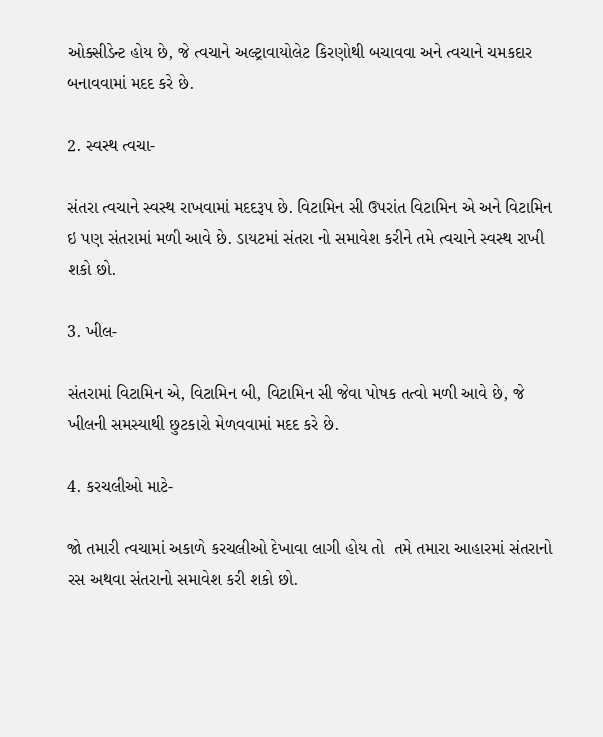ઓક્સીડેન્ટ હોય છે, જે ત્વચાને અલ્ટ્રાવાયોલેટ કિરણોથી બચાવવા અને ત્વચાને ચમકદાર બનાવવામાં મદદ કરે છે.

2. સ્વસ્થ ત્વચા-

સંતરા ત્વચાને સ્વસ્થ રાખવામાં મદદરૂપ છે. વિટામિન સી ઉપરાંત વિટામિન એ અને વિટામિન ઇ પણ સંતરામાં મળી આવે છે. ડાયટમાં સંતરા નો સમાવેશ કરીને તમે ત્વચાને સ્વસ્થ રાખી શકો છો.

3. ખીલ-

સંતરામાં વિટામિન એ, વિટામિન બી, વિટામિન સી જેવા પોષક તત્વો મળી આવે છે, જે ખીલની સમસ્યાથી છુટકારો મેળવવામાં મદદ કરે છે.

4. કરચલીઓ માટે-

જો તમારી ત્વચામાં અકાળે કરચલીઓ દેખાવા લાગી હોય તો  તમે તમારા આહારમાં સંતરાનો રસ અથવા સંતરાનો સમાવેશ કરી શકો છો.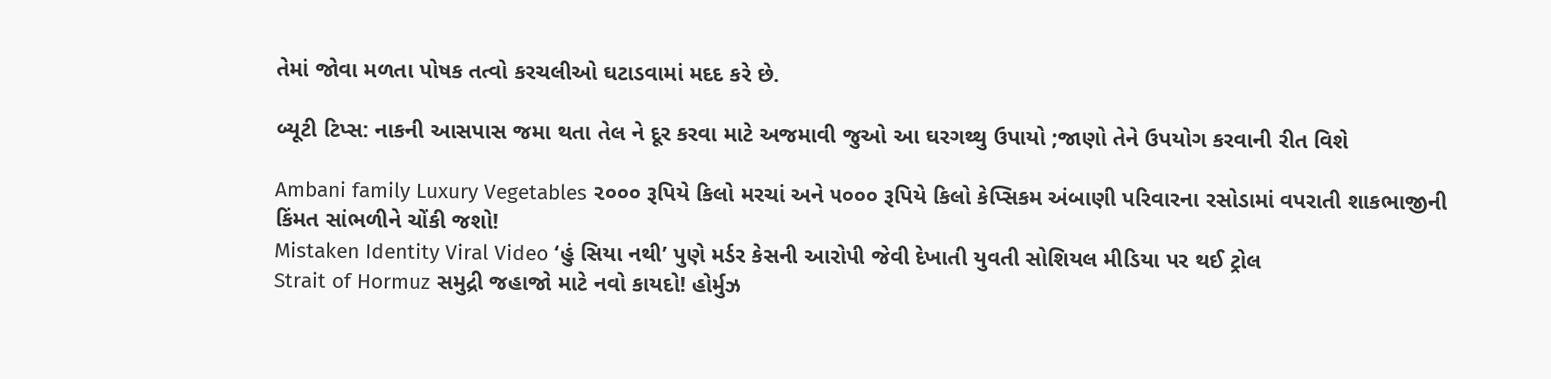તેમાં જોવા મળતા પોષક તત્વો કરચલીઓ ઘટાડવામાં મદદ કરે છે.

બ્યૂટી ટિપ્સ: નાકની આસપાસ જમા થતા તેલ ને દૂર કરવા માટે અજમાવી જુઓ આ ઘરગથ્થુ ઉપાયો ;જાણો તેને ઉપયોગ કરવાની રીત વિશે

Ambani family Luxury Vegetables ૨૦૦૦ રૂપિયે કિલો મરચાં અને ૫૦૦૦ રૂપિયે કિલો કેપ્સિકમ અંબાણી પરિવારના રસોડામાં વપરાતી શાકભાજીની કિંમત સાંભળીને ચોંકી જશો!
Mistaken Identity Viral Video ‘હું સિયા નથી’ પુણે મર્ડર કેસની આરોપી જેવી દેખાતી યુવતી સોશિયલ મીડિયા પર થઈ ટ્રોલ
Strait of Hormuz સમુદ્રી જહાજો માટે નવો કાયદો! હોર્મુઝ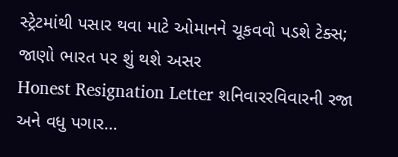સ્ટ્રેટમાંથી પસાર થવા માટે ઓમાનને ચૂકવવો પડશે ટેક્સ; જાણો ભારત પર શું થશે અસર
Honest Resignation Letter શનિવારરવિવારની રજા અને વધુ પગાર…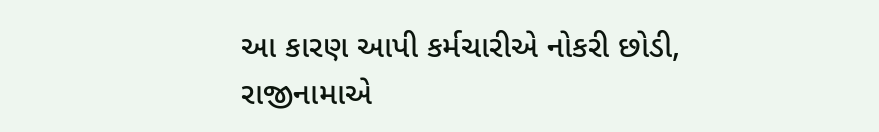આ કારણ આપી કર્મચારીએ નોકરી છોડી, રાજીનામાએ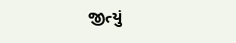જીત્યું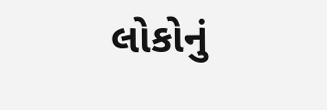લોકોનું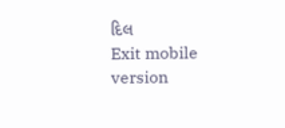દિલ
Exit mobile version